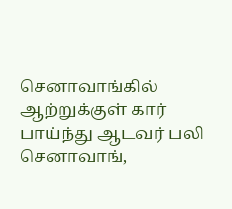செனாவாங்கில் ஆற்றுக்குள் கார் பாய்ந்து ஆடவர் பலி
செனாவாங்,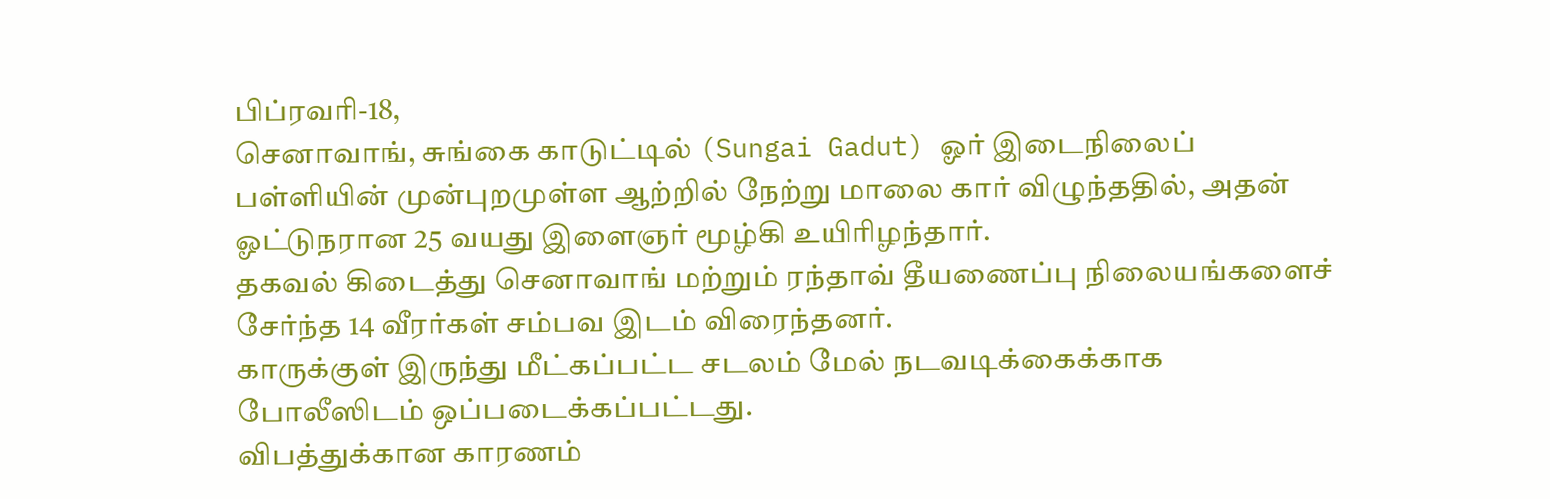பிப்ரவரி-18,
செனாவாங், சுங்கை காடுட்டில் (Sungai Gadut) ஓர் இடைநிலைப் பள்ளியின் முன்புறமுள்ள ஆற்றில் நேற்று மாலை கார் விழுந்ததில், அதன் ஓட்டுநரான 25 வயது இளைஞர் மூழ்கி உயிரிழந்தார்.
தகவல் கிடைத்து செனாவாங் மற்றும் ரந்தாவ் தீயணைப்பு நிலையங்களைச் சேர்ந்த 14 வீரர்கள் சம்பவ இடம் விரைந்தனர்.
காருக்குள் இருந்து மீட்கப்பட்ட சடலம் மேல் நடவடிக்கைக்காக போலீஸிடம் ஒப்படைக்கப்பட்டது.
விபத்துக்கான காரணம்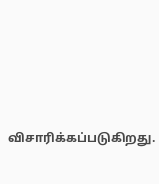விசாரிக்கப்படுகிறது.